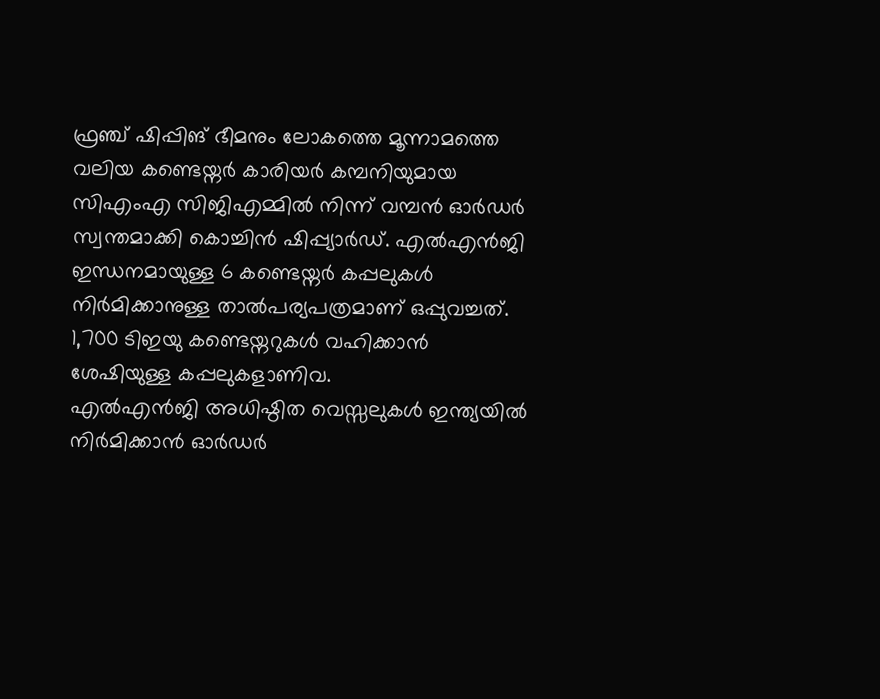ഫ്രഞ്ച് ഷിപ്പിങ് ഭീമനും ലോകത്തെ മൂന്നാമത്തെ വലിയ കണ്ടെയ്നർ കാരിയർ കമ്പനിയുമായ സിഎംഎ സിജിഎമ്മിൽ നിന്ന് വമ്പൻ ഓർഡർ സ്വന്തമാക്കി കൊച്ചിൻ ഷിപ്പ്യാർഡ്. എൽഎൻജി ഇന്ധനമായുള്ള 6 കണ്ടെയ്നർ കപ്പലുകൾ നിർമിക്കാനുള്ള താൽപര്യപത്രമാണ് ഒപ്പുവച്ചത്.
1,700 ടിഇയു കണ്ടെയ്നറുകൾ വഹിക്കാൻ ശേഷിയുള്ള കപ്പലുകളാണിവ.
എൽഎൻജി അധിഷ്ഠിത വെസ്സലുകൾ ഇന്ത്യയിൽ നിർമിക്കാൻ ഓർഡർ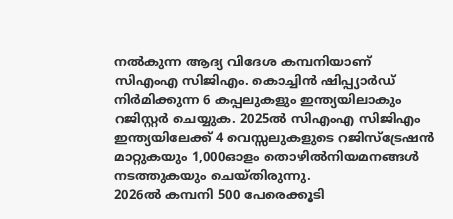നൽകുന്ന ആദ്യ വിദേശ കമ്പനിയാണ് സിഎംഎ സിജിഎം. കൊച്ചിൻ ഷിപ്പ്യാർഡ് നിർമിക്കുന്ന 6 കപ്പലുകളും ഇന്ത്യയിലാകും റജിസ്റ്റർ ചെയ്യുക. 2025ൽ സിഎംഎ സിജിഎം ഇന്ത്യയിലേക്ക് 4 വെസ്സലുകളുടെ റജിസ്ട്രേഷൻ മാറ്റുകയും 1,000ഓളം തൊഴിൽനിയമനങ്ങൾ നടത്തുകയും ചെയ്തിരുന്നു.
2026ൽ കമ്പനി 500 പേരെക്കൂടി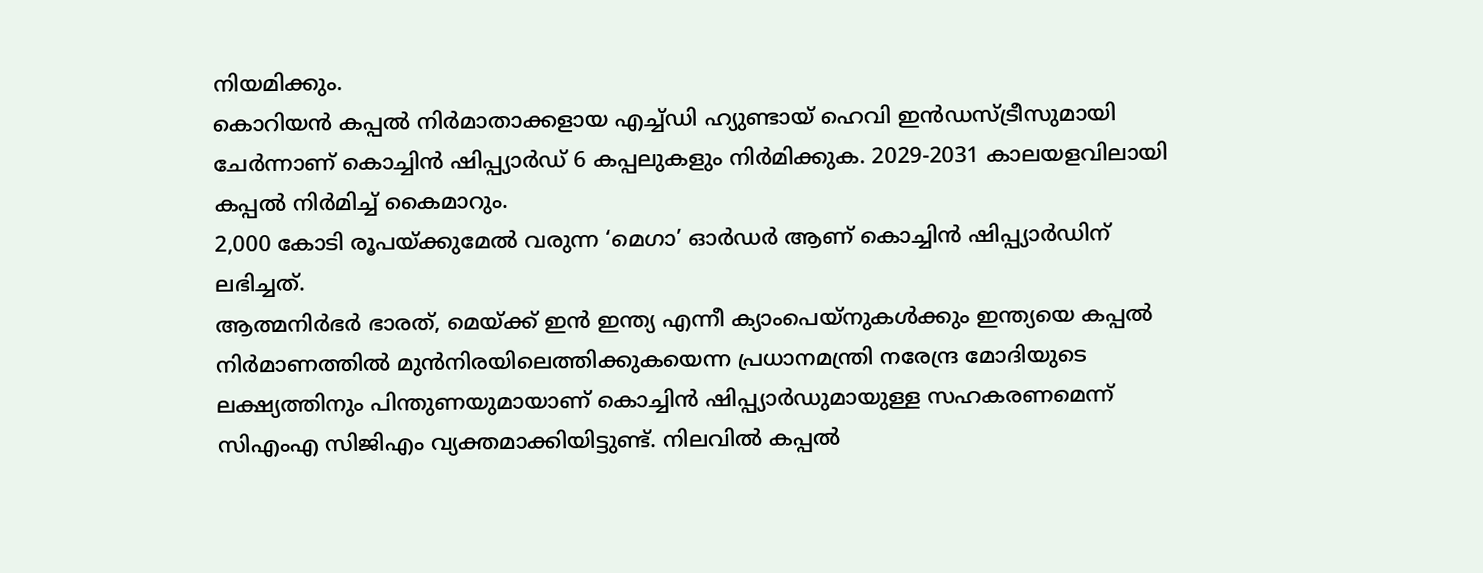നിയമിക്കും.
കൊറിയൻ കപ്പൽ നിർമാതാക്കളായ എച്ച്ഡി ഹ്യുണ്ടായ് ഹെവി ഇൻഡസ്ട്രീസുമായി ചേർന്നാണ് കൊച്ചിൻ ഷിപ്പ്യാർഡ് 6 കപ്പലുകളും നിർമിക്കുക. 2029-2031 കാലയളവിലായി കപ്പൽ നിർമിച്ച് കൈമാറും.
2,000 കോടി രൂപയ്ക്കുമേൽ വരുന്ന ‘മെഗാ’ ഓർഡർ ആണ് കൊച്ചിൻ ഷിപ്പ്യാർഡിന് ലഭിച്ചത്.
ആത്മനിർഭർ ഭാരത്, മെയ്ക്ക് ഇൻ ഇന്ത്യ എന്നീ ക്യാംപെയ്നുകൾക്കും ഇന്ത്യയെ കപ്പൽ നിർമാണത്തിൽ മുൻനിരയിലെത്തിക്കുകയെന്ന പ്രധാനമന്ത്രി നരേന്ദ്ര മോദിയുടെ ലക്ഷ്യത്തിനും പിന്തുണയുമായാണ് കൊച്ചിൻ ഷിപ്പ്യാർഡുമായുള്ള സഹകരണമെന്ന് സിഎംഎ സിജിഎം വ്യക്തമാക്കിയിട്ടുണ്ട്. നിലവിൽ കപ്പൽ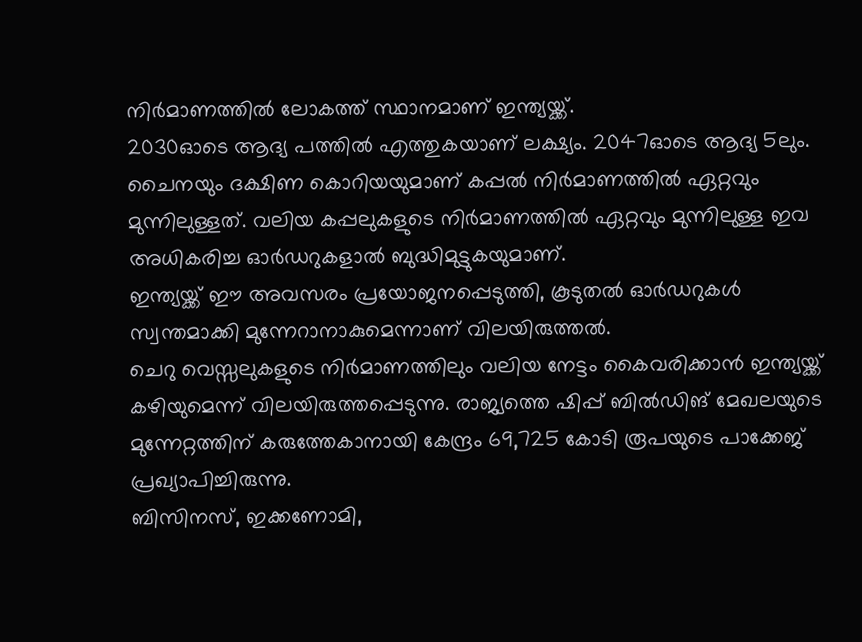നിർമാണത്തിൽ ലോകത്ത് സ്ഥാനമാണ് ഇന്ത്യയ്ക്ക്.
2030ഓടെ ആദ്യ പത്തിൽ എത്തുകയാണ് ലക്ഷ്യം. 2047ഓടെ ആദ്യ 5ലും.
ചൈനയും ദക്ഷിണ കൊറിയയുമാണ് കപ്പൽ നിർമാണത്തിൽ ഏറ്റവും മുന്നിലുള്ളത്. വലിയ കപ്പലുകളുടെ നിർമാണത്തിൽ ഏറ്റവും മുന്നിലുള്ള ഇവ അധികരിച്ച ഓർഡറുകളാൽ ബുദ്ധിമുട്ടുകയുമാണ്.
ഇന്ത്യയ്ക്ക് ഈ അവസരം പ്രയോജനപ്പെടുത്തി, കൂടുതൽ ഓർഡറുകൾ സ്വന്തമാക്കി മുന്നേറാനാകുമെന്നാണ് വിലയിരുത്തൽ.
ചെറു വെസ്സലുകളുടെ നിർമാണത്തിലും വലിയ നേട്ടം കൈവരിക്കാൻ ഇന്ത്യയ്ക്ക് കഴിയുമെന്ന് വിലയിരുത്തപ്പെടുന്നു. രാജ്യത്തെ ഷിപ്പ് ബിൽഡിങ് മേഖലയുടെ മുന്നേറ്റത്തിന് കരുത്തേകാനായി കേന്ദ്രം 69,725 കോടി രൂപയുടെ പാക്കേജ് പ്രഖ്യാപിച്ചിരുന്നു.
ബിസിനസ്, ഇക്കണോമി,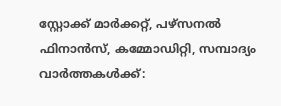സ്റ്റോക്ക് മാർക്കറ്റ്, പഴ്സനൽ ഫിനാൻസ്, കമ്മോഡിറ്റി, സമ്പാദ്യം വാർത്തകൾക്ക്: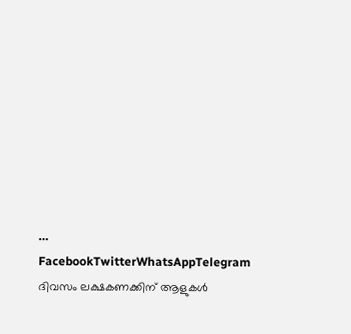…
FacebookTwitterWhatsAppTelegram
ദിവസം ലക്ഷകണക്കിന് ആളുകൾ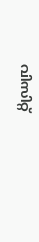വിസിറ്റ്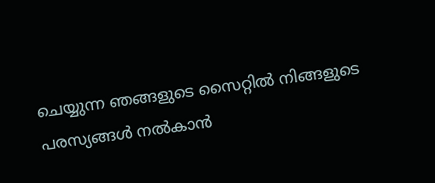ചെയ്യുന്ന ഞങ്ങളുടെ സൈറ്റിൽ നിങ്ങളുടെ പരസ്യങ്ങൾ നൽകാൻ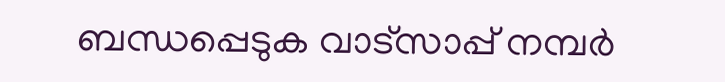ബന്ധപ്പെടുക വാട്സാപ്പ് നമ്പർ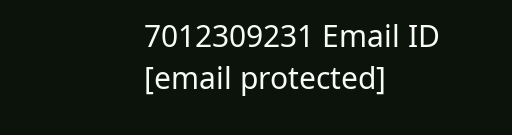7012309231 Email ID [email protected]